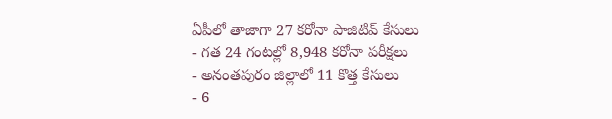ఏపీలో తాజాగా 27 కరోనా పాజిటివ్ కేసులు
- గత 24 గంటల్లో 8,948 కరోనా పరీక్షలు
- అనంతపురం జిల్లాలో 11 కొత్త కేసులు
- 6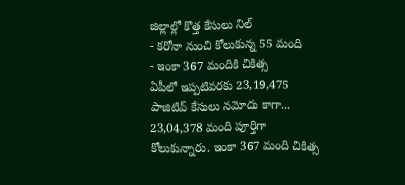జిల్లాల్లో కొత్త కేసులు నిల్
- కరోనా నుంచి కోలుకున్న 55 మంది
- ఇంకా 367 మందికి చికిత్స
ఏపీలో ఇప్పటివరకు 23,19,475 పాజిటివ్ కేసులు నమోదు కాగా... 23,04,378 మంది పూర్తిగా కోలుకున్నారు. ఇంకా 367 మంది చికిత్స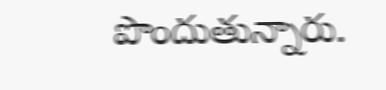పొందుతున్నారు.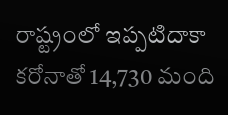రాష్ట్రంలో ఇప్పటిదాకా కరోనాతో 14,730 మంది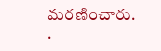మరణించారు.
.